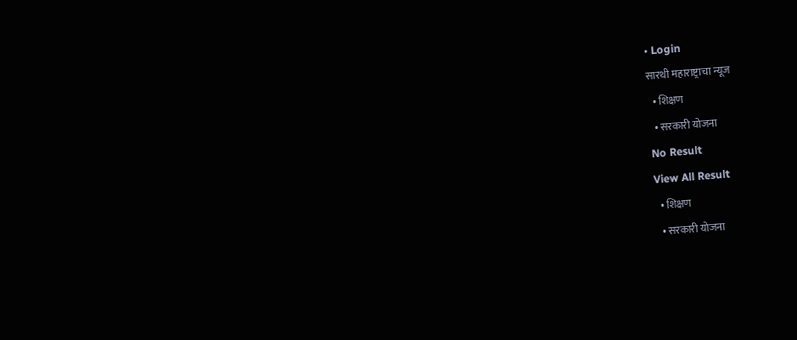• Login
सारथी महाराष्ट्राचा न्यूज
  • शिक्षण
  • सरकारी योजना
No Result
View All Result
  • शिक्षण
  • सरकारी योजना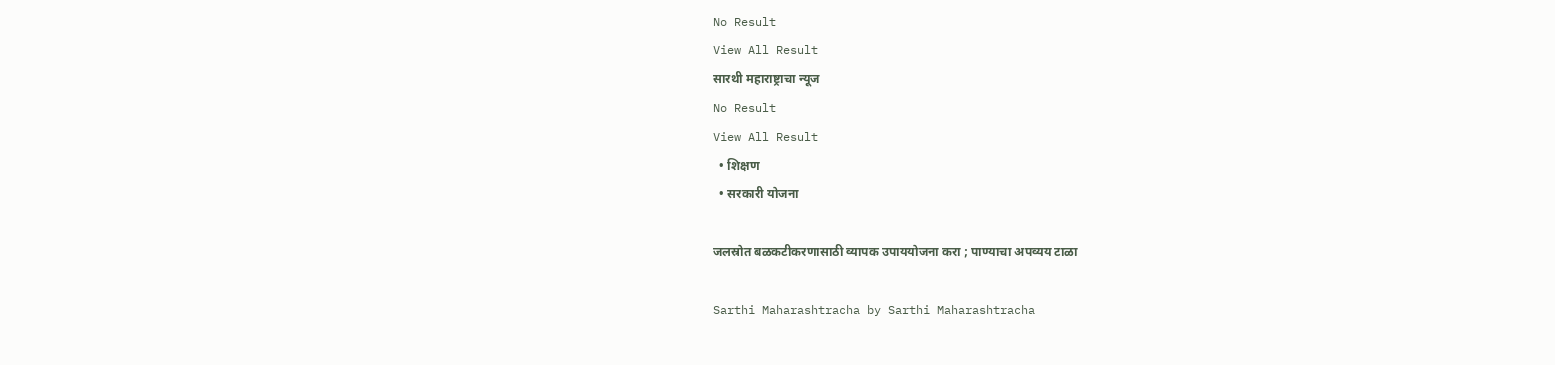No Result
View All Result
सारथी महाराष्ट्राचा न्यूज
No Result
View All Result
  • शिक्षण
  • सरकारी योजना

जलस्रोत बळकटीकरणासाठी व्यापक उपाययोजना करा ; पाण्याचा अपव्यय टाळा

Sarthi Maharashtracha by Sarthi Maharashtracha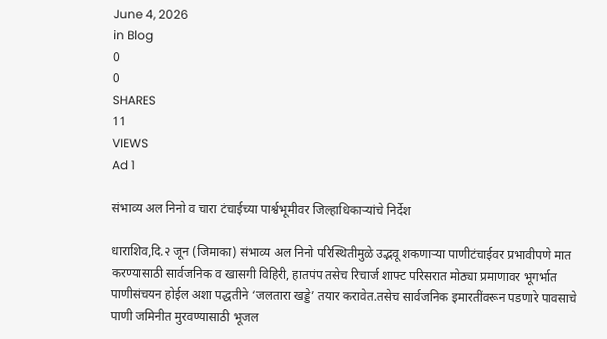June 4, 2026
in Blog
0
0
SHARES
11
VIEWS
Ad 1

संभाव्य अल निनो व चारा टंचाईच्या पार्श्वभूमीवर जिल्हाधिकाऱ्यांचे निर्देश

धाराशिव,दि.२ जून (जिमाका) संभाव्य अल निनो परिस्थितीमुळे उद्भवू शकणाऱ्या पाणीटंचाईवर प्रभावीपणे मात करण्यासाठी सार्वजनिक व खासगी विहिरी, हातपंप तसेच रिचार्ज शाफ्ट परिसरात मोठ्या प्रमाणावर भूगर्भात पाणीसंचयन होईल अशा पद्धतीने ‘जलतारा खड्डे’ तयार करावेत.तसेच सार्वजनिक इमारतींवरून पडणारे पावसाचे पाणी जमिनीत मुरवण्यासाठी भूजल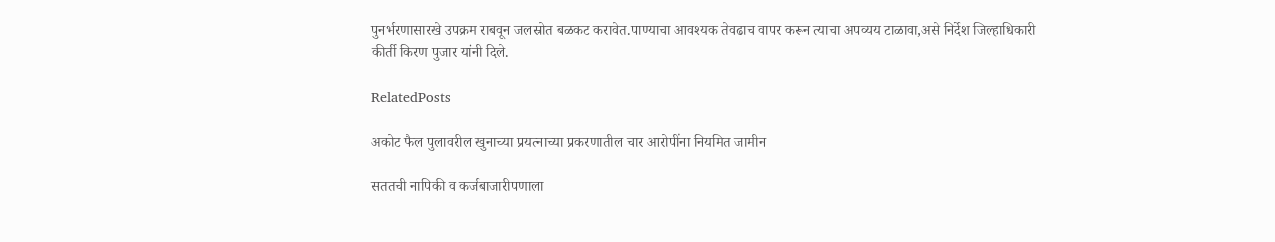पुनर्भरणासारखे उपक्रम राबवून जलस्रोत बळकट करावेत.पाण्याचा आवश्यक तेवढाच वापर करून त्याचा अपव्यय टाळावा,असे निर्देश जिल्हाधिकारी कीर्ती किरण पुजार यांनी दिले.

RelatedPosts

अकोट फैल पुलावरील खुनाच्या प्रयत्नाच्या प्रकरणातील चार आरोपींना नियमित जामीन

सततची नापिकी व कर्जबाजारीपणाला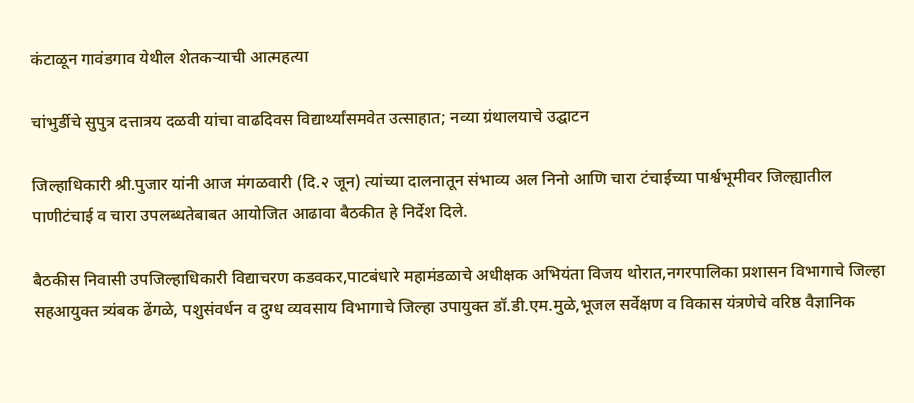कंटाळून गावंडगाव येथील शेतकऱ्याची आत्महत्या

चांभुर्डीचे सुपुत्र दत्तात्रय दळवी यांचा वाढदिवस विद्यार्थ्यांसमवेत उत्साहात; नव्या ग्रंथालयाचे उद्घाटन

जिल्हाधिकारी श्री.पुजार यांनी आज मंगळवारी (दि.२ जून) त्यांच्या दालनातून संभाव्य अल निनो आणि चारा टंचाईच्या पार्श्वभूमीवर जिल्ह्यातील पाणीटंचाई व चारा उपलब्धतेबाबत आयोजित आढावा बैठकीत हे निर्देश दिले.

बैठकीस निवासी उपजिल्हाधिकारी विद्याचरण कडवकर,पाटबंधारे महामंडळाचे अधीक्षक अभियंता विजय थोरात,नगरपालिका प्रशासन विभागाचे जिल्हा सहआयुक्त त्र्यंबक ढेंगळे, पशुसंवर्धन व दुग्ध व्यवसाय विभागाचे जिल्हा उपायुक्त डॉ.डी.एम.मुळे,भूजल सर्वेक्षण व विकास यंत्रणेचे वरिष्ठ वैज्ञानिक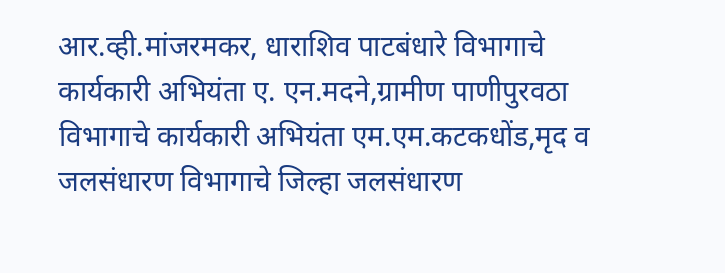आर.व्ही.मांजरमकर, धाराशिव पाटबंधारे विभागाचे कार्यकारी अभियंता ए. एन.मदने,ग्रामीण पाणीपुरवठा विभागाचे कार्यकारी अभियंता एम.एम.कटकधोंड,मृद व जलसंधारण विभागाचे जिल्हा जलसंधारण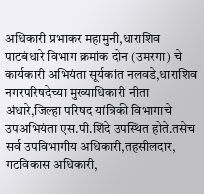अधिकारी प्रभाकर महामुनी,धाराशिव पाटबंधारे विभाग क्रमांक दोन (उमरगा) चे कार्यकारी अभियंता सूर्यकांत नलवडे,धाराशिव नगरपरिषदेच्या मुख्याधिकारी नीता अंधारे,जिल्हा परिषद यांत्रिकी विभागाचे उपअभियंता एस.पी.शिंदे उपस्थित होते.तसेच सर्व उपविभागीय अधिकारी,तहसीलदार, गटविकास अधिकारी,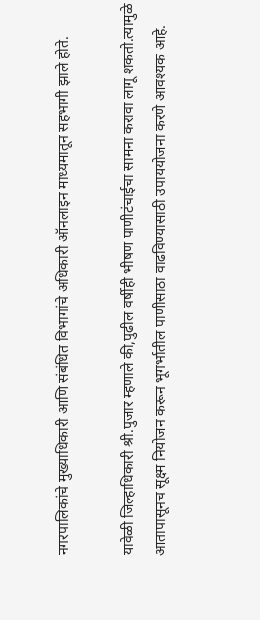नगरपालिकांचे मुख्याधिकारी आणि संबंधित विभागांचे अधिकारी ऑनलाइन माध्यमातून सहभागी झाले होते.

यावेळी जिल्हाधिकारी श्री.पुजार म्हणाले की,पुढील वर्षीही भीषण पाणीटंचाईचा सामना करावा लागू शकतो.त्यामुळे आतापासूनच सूक्ष्म नियोजन करून भूगर्भातील पाणीसाठा वाढविण्यासाठी उपाययोजना करणे आवश्यक आहे.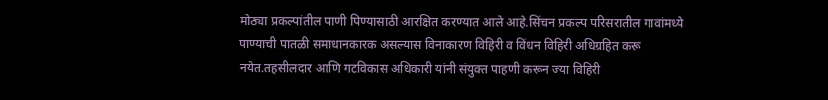मोठ्या प्रकल्पांतील पाणी पिण्यासाठी आरक्षित करण्यात आले आहे.सिंचन प्रकल्प परिसरातील गावांमध्ये पाण्याची पातळी समाधानकारक असल्यास विनाकारण विहिरी व विंधन विहिरी अधिग्रहित करू नयेत.तहसीलदार आणि गटविकास अधिकारी यांनी संयुक्त पाहणी करून ज्या विहिरी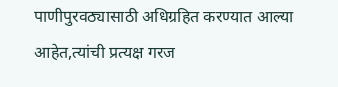पाणीपुरवठ्यासाठी अधिग्रहित करण्यात आल्या आहेत,त्यांची प्रत्यक्ष गरज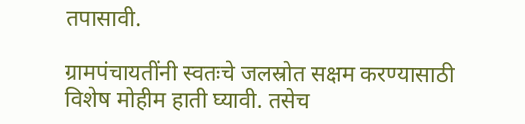तपासावी.

ग्रामपंचायतींनी स्वतःचे जलस्रोत सक्षम करण्यासाठी विशेष मोहीम हाती घ्यावी. तसेच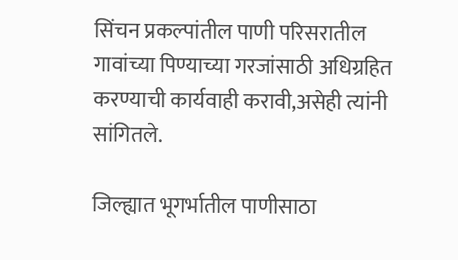सिंचन प्रकल्पांतील पाणी परिसरातील गावांच्या पिण्याच्या गरजांसाठी अधिग्रहित करण्याची कार्यवाही करावी,असेही त्यांनी सांगितले.

जिल्ह्यात भूगर्भातील पाणीसाठा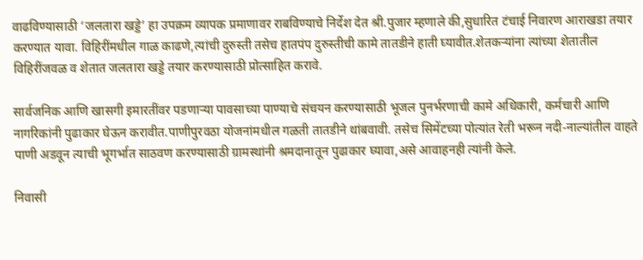वाढविण्यासाठी ‘जलतारा खड्डे’ हा उपक्रम व्यापक प्रमाणावर राबविण्याचे निर्देश देत श्री.पुजार म्हणाले की,सुधारित टंचाई निवारण आराखडा तयार करण्यात यावा. विहिरींमधील गाळ काढणे,त्यांची दुरुस्ती तसेच हातपंप दुरुस्तीची कामे तातडीने हाती घ्यावीत.शेतकऱ्यांना त्यांच्या शेतातील विहिरींजवळ व शेतात जलतारा खड्डे तयार करण्यासाठी प्रोत्साहित करावे.

सार्वजनिक आणि खासगी इमारतींवर पडणाऱ्या पावसाच्या पाण्याचे संचयन करण्यासाठी भूजल पुनर्भरणाची कामे अधिकारी, कर्मचारी आणि नागरिकांनी पुढाकार घेऊन करावीत.पाणीपुरवठा योजनांमधील गळती तातडीने थांबवावी. तसेच सिमेंटच्या पोत्यांत रेती भरून नदी-नाल्यांतील वाहते पाणी अडवून त्याची भूगर्भात साठवण करण्यासाठी ग्रामस्थांनी श्रमदानातून पुढाकार घ्यावा,असे आवाहनही त्यांनी केले.

निवासी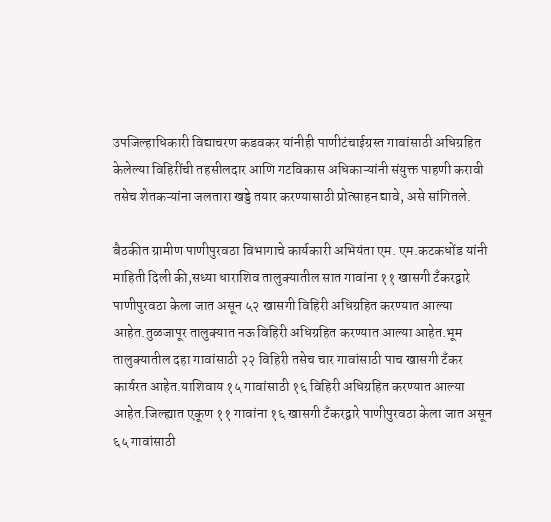उपजिल्हाधिकारी विद्याचरण कडवकर यांनीही पाणीटंचाईग्रस्त गावांसाठी अधिग्रहित केलेल्या विहिरींची तहसीलदार आणि गटविकास अधिकाऱ्यांनी संयुक्त पाहणी करावी तसेच शेतकऱ्यांना जलतारा खड्डे तयार करण्यासाठी प्रोत्साहन द्यावे, असे सांगितले.

बैठकीत ग्रामीण पाणीपुरवठा विभागाचे कार्यकारी अभियंता एम. एम.कटकधोंड यांनी माहिती दिली की,सध्या धाराशिव तालुक्यातील सात गावांना ११ खासगी टँकरद्वारे पाणीपुरवठा केला जात असून ५२ खासगी विहिरी अधिग्रहित करण्यात आल्या आहेत.तुळजापूर तालुक्यात नऊ विहिरी अधिग्रहित करण्यात आल्या आहेत.भूम तालुक्यातील दहा गावांसाठी २२ विहिरी तसेच चार गावांसाठी पाच खासगी टँकर कार्यरत आहेत.याशिवाय १५ गावांसाठी १६ विहिरी अधिग्रहित करण्यात आल्या आहेत.जिल्ह्यात एकूण ११ गावांना १६ खासगी टँकरद्वारे पाणीपुरवठा केला जात असून ६५ गावांसाठी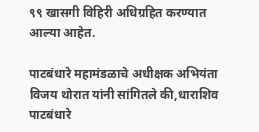९९ खासगी विहिरी अधिग्रहित करण्यात आल्या आहेत.

पाटबंधारे महामंडळाचे अधीक्षक अभियंता विजय थोरात यांनी सांगितले की,धाराशिव पाटबंधारे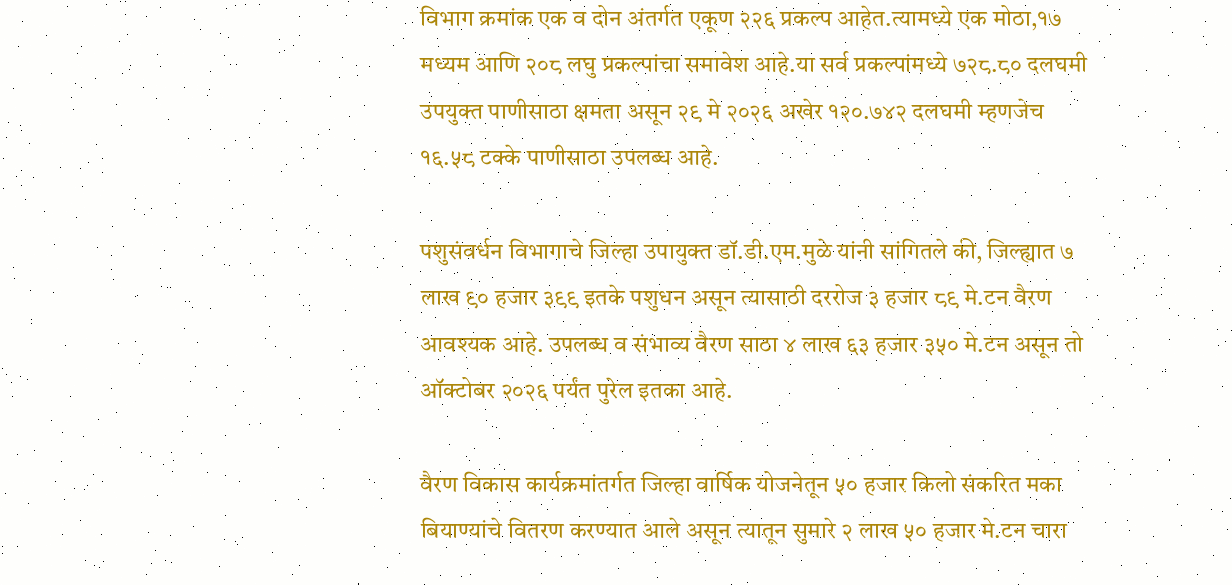विभाग क्रमांक एक व दोन अंतर्गत एकूण २२६ प्रकल्प आहेत.त्यामध्ये एक मोठा,१७ मध्यम आणि २०८ लघु प्रकल्पांचा समावेश आहे.या सर्व प्रकल्पांमध्ये ७२८.८० दलघमी उपयुक्त पाणीसाठा क्षमता असून २९ मे २०२६ अखेर १२०.७४२ दलघमी म्हणजेच १६.५८ टक्के पाणीसाठा उपलब्ध आहे.

पशुसंवर्धन विभागाचे जिल्हा उपायुक्त डॉ.डी.एम.मुळे यांनी सांगितले की, जिल्ह्यात ७ लाख ९० हजार ३९९ इतके पशुधन असून त्यासाठी दररोज ३ हजार ८९ मे.टन वैरण आवश्यक आहे. उपलब्ध व संभाव्य वैरण साठा ४ लाख ६३ हजार ३५० मे.टन असून तो ऑक्टोबर २०२६ पर्यंत पुरेल इतका आहे.

वैरण विकास कार्यक्रमांतर्गत जिल्हा वार्षिक योजनेतून ५० हजार किलो संकरित मका बियाण्यांचे वितरण करण्यात आले असून त्यातून सुमारे २ लाख ५० हजार मे.टन चारा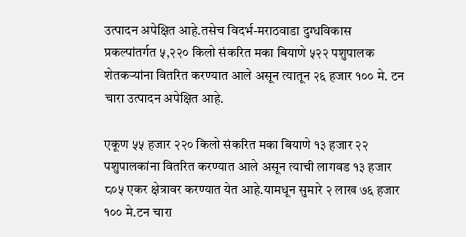उत्पादन अपेक्षित आहे.तसेच विदर्भ-मराठवाडा दुग्धविकास प्रकल्पांतर्गत ५,२२० किलो संकरित मका बियाणे ५२२ पशुपालक शेतकऱ्यांना वितरित करण्यात आले असून त्यातून २६ हजार १०० मे. टन चारा उत्पादन अपेक्षित आहे.

एकूण ५५ हजार २२० किलो संकरित मका बियाणे १३ हजार २२ पशुपालकांना वितरित करण्यात आले असून त्याची लागवड १३ हजार ८०५ एकर क्षेत्रावर करण्यात येत आहे.यामधून सुमारे २ लाख ७६ हजार १०० मे.टन चारा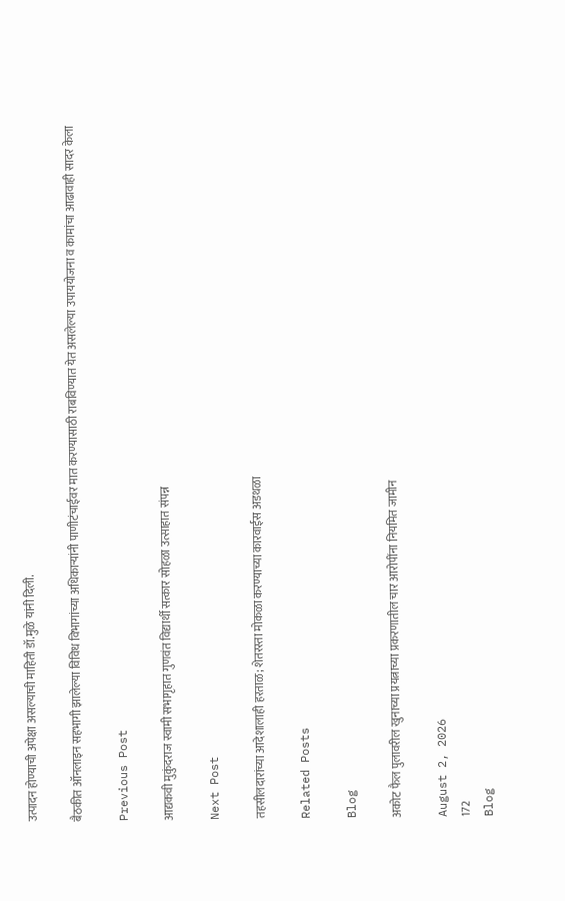उत्पादन होण्याची अपेक्षा असल्याची माहिती डॉ.मुळे यांनी दिली.

बैठकीत ऑनलाइन सहभागी झालेल्या विविध विभागांच्या अधिकाऱ्यांनी पाणीटंचाईवर मात करण्यासाठी राबविण्यात येत असलेल्या उपाययोजना व कामांचा आढावाही सादर केला

Previous Post

आद्यकवी मुकुंदराज स्वामी सभागृहात गुणवंत विद्यार्थी सत्कार सोहळा उत्साहात संपन्न

Next Post

तहसीलदारांच्या आदेशालाही हरताळ; शेतरस्ता मोकळा करण्याच्या कारवाईस अडथळा

Related Posts

Blog

अकोट फैल पुलावरील खुनाच्या प्रयत्नाच्या प्रकरणातील चार आरोपींना नियमित जामीन

August 2, 2026
172
Blog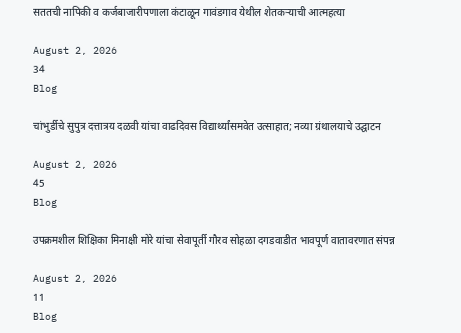सततची नापिकी व कर्जबाजारीपणाला कंटाळून गावंडगाव येथील शेतकऱ्याची आत्महत्या

August 2, 2026
34
Blog

चांभुर्डीचे सुपुत्र दत्तात्रय दळवी यांचा वाढदिवस विद्यार्थ्यांसमवेत उत्साहात; नव्या ग्रंथालयाचे उद्घाटन

August 2, 2026
45
Blog

उपक्रमशील शिक्षिका मिनाक्षी मोरे यांचा सेवापूर्ती गौरव सोहळा दगडवाडीत भावपूर्ण वातावरणात संपन्न

August 2, 2026
11
Blog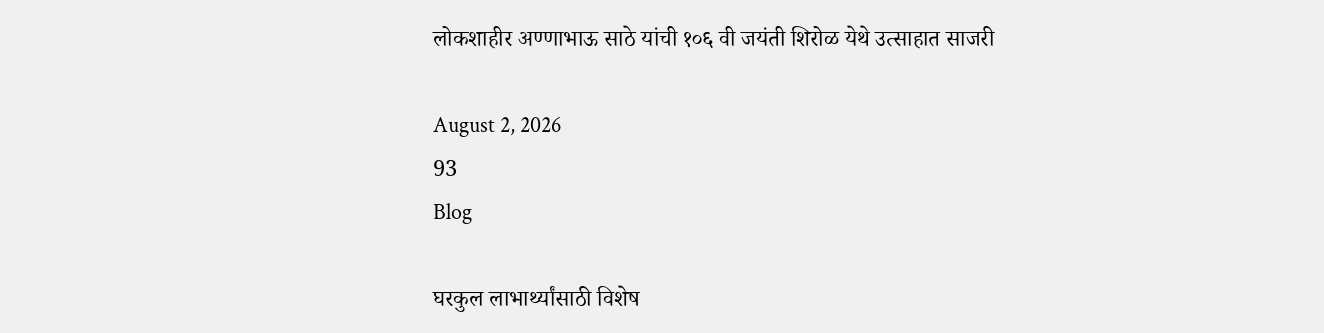लोकशाहीर अण्णाभाऊ साठे यांची १०६ वी जयंती शिरोळ येथे उत्साहात साजरी

August 2, 2026
93
Blog

घरकुल लाभार्थ्यांसाठी विशेष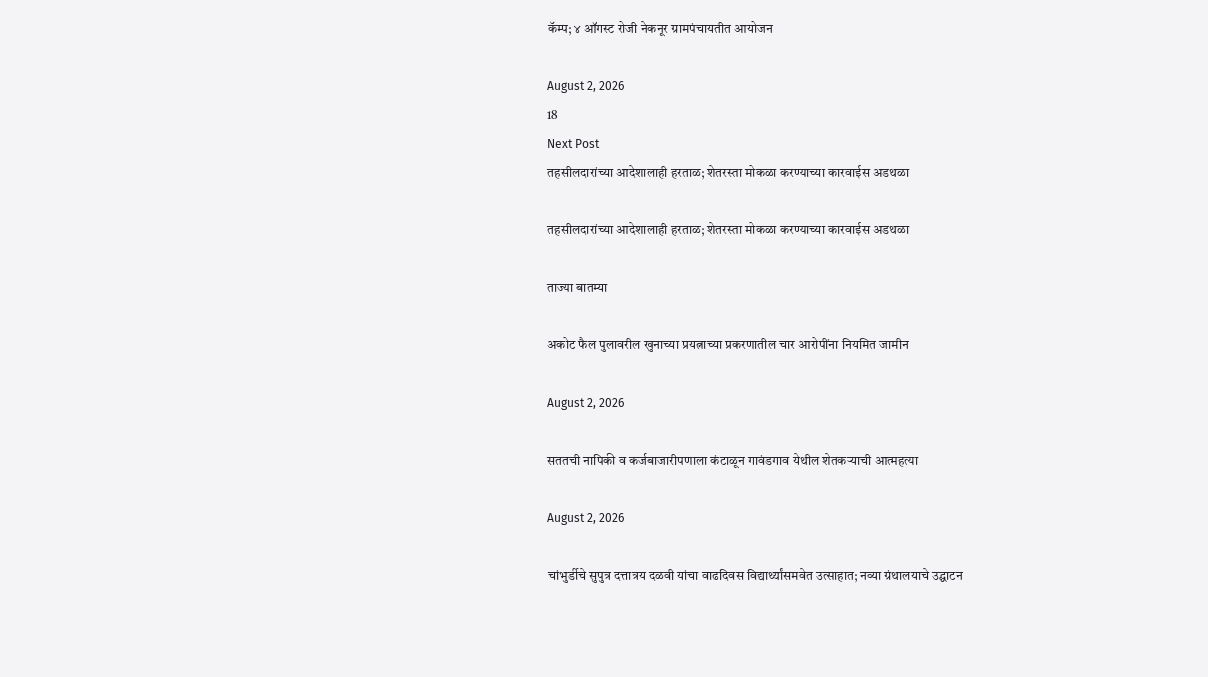कॅम्प; ४ ऑगस्ट रोजी नेकनूर ग्रामपंचायतीत आयोजन

August 2, 2026
18
Next Post
तहसीलदारांच्या आदेशालाही हरताळ; शेतरस्ता मोकळा करण्याच्या कारवाईस अडथळा

तहसीलदारांच्या आदेशालाही हरताळ; शेतरस्ता मोकळा करण्याच्या कारवाईस अडथळा

ताज्या बातम्या

अकोट फैल पुलावरील खुनाच्या प्रयत्नाच्या प्रकरणातील चार आरोपींना नियमित जामीन

August 2, 2026

सततची नापिकी व कर्जबाजारीपणाला कंटाळून गावंडगाव येथील शेतकऱ्याची आत्महत्या

August 2, 2026

चांभुर्डीचे सुपुत्र दत्तात्रय दळवी यांचा वाढदिवस विद्यार्थ्यांसमवेत उत्साहात; नव्या ग्रंथालयाचे उद्घाटन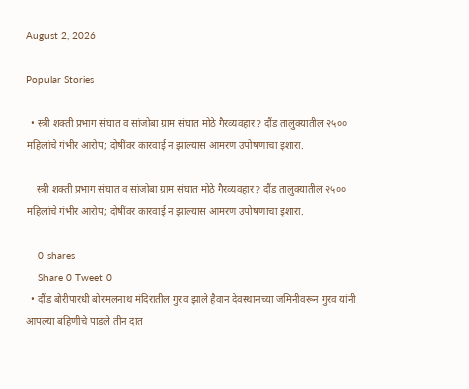August 2, 2026

Popular Stories

  • स्त्री शक्ती प्रभाग संघात व सांजोबा ग्राम संघात मोठे गैरव्यवहार? दौंड तालुक्यातील २५०० महिलांचे गंभीर आरोप; दोषींवर कारवाई न झाल्यास आमरण उपोषणाचा इशारा.

    स्त्री शक्ती प्रभाग संघात व सांजोबा ग्राम संघात मोठे गैरव्यवहार? दौंड तालुक्यातील २५०० महिलांचे गंभीर आरोप; दोषींवर कारवाई न झाल्यास आमरण उपोषणाचा इशारा.

    0 shares
    Share 0 Tweet 0
  • दौंड बोरीपारधी बोरमलनाथ मंदिरातील गुरव झाले हैवान देवस्थानच्या जमिनीवरून गुरव यांनी आपल्या बहिणीचे पाडले तीन दात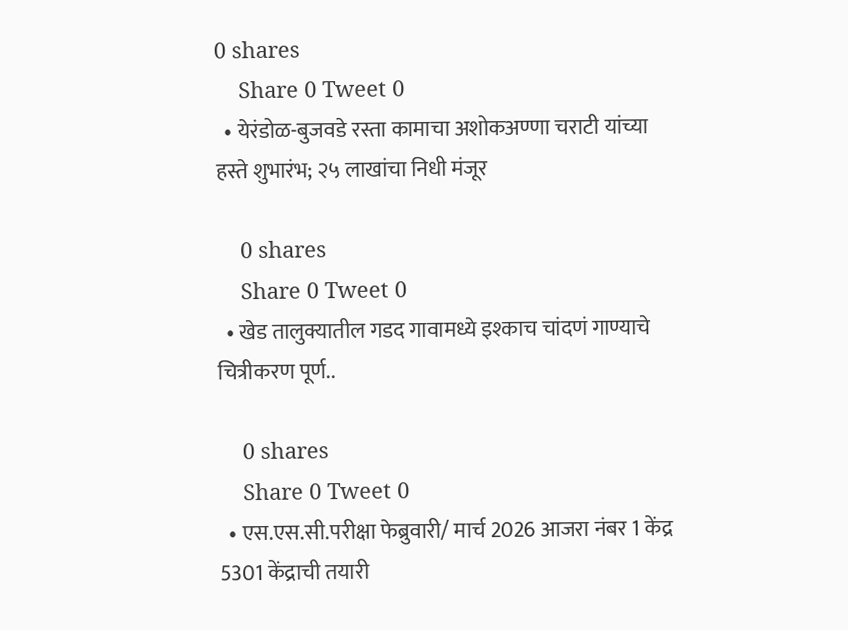0 shares
    Share 0 Tweet 0
  • येरंडोळ-बुजवडे रस्ता कामाचा अशोकअण्णा चराटी यांच्या हस्ते शुभारंभ; २५ लाखांचा निधी मंजूर

    0 shares
    Share 0 Tweet 0
  • खेड तालुक्यातील गडद गावामध्ये इश्काच चांदणं गाण्याचे चित्रीकरण पूर्ण..

    0 shares
    Share 0 Tweet 0
  • एस.एस.सी.परीक्षा फेब्रुवारी/ मार्च 2026 आजरा नंबर 1 केंद्र 5301 केंद्राची तयारी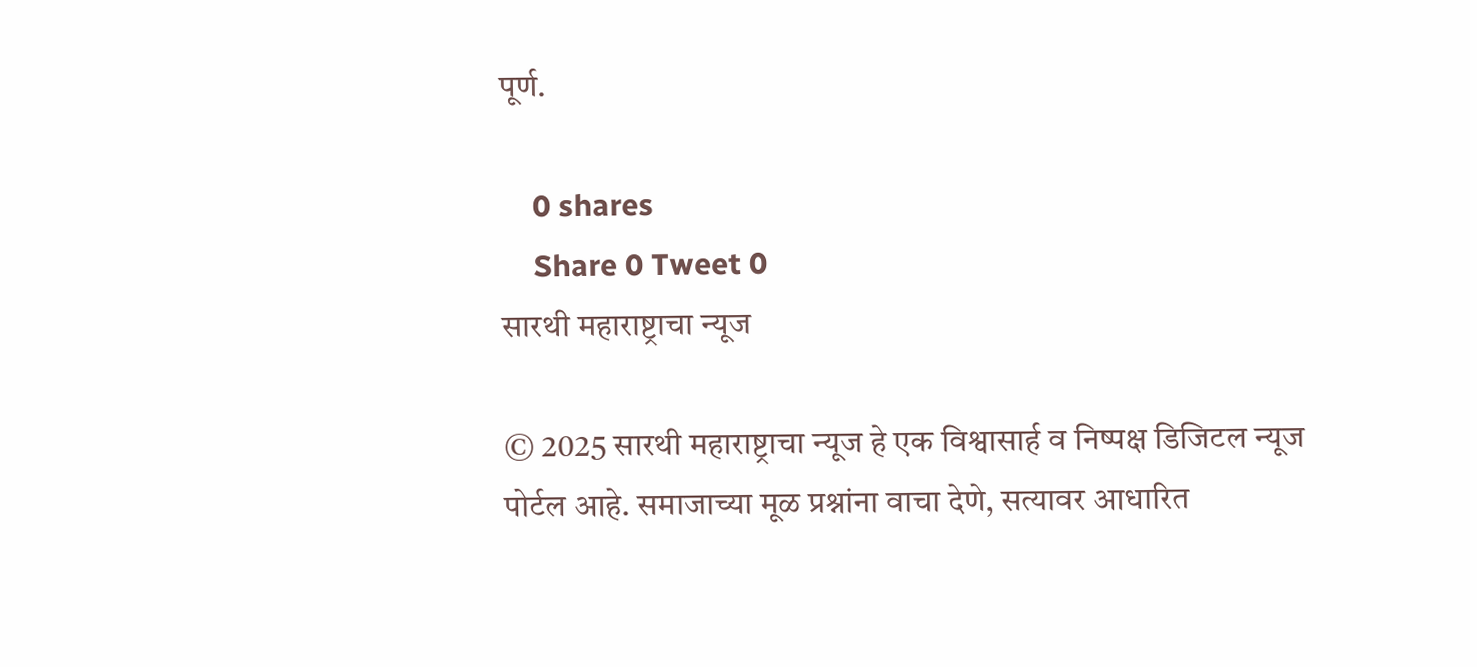पूर्ण.

    0 shares
    Share 0 Tweet 0
सारथी महाराष्ट्राचा न्यूज

© 2025 सारथी महाराष्ट्राचा न्यूज हे एक विश्वासार्ह व निष्पक्ष डिजिटल न्यूज पोर्टल आहे. समाजाच्या मूळ प्रश्नांना वाचा देणे, सत्यावर आधारित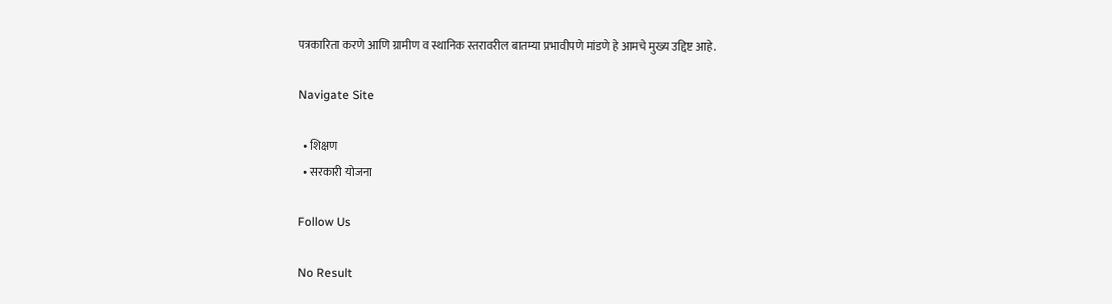पत्रकारिता करणे आणि ग्रामीण व स्थानिक स्तरावरील बातम्या प्रभावीपणे मांडणे हे आमचे मुख्य उद्दिष्ट आहे.

Navigate Site

  • शिक्षण
  • सरकारी योजना

Follow Us

No Result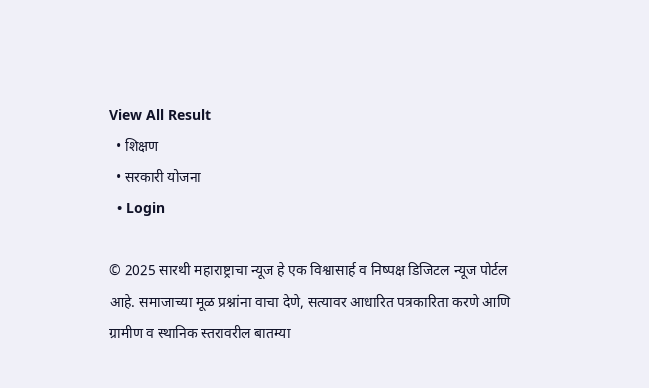View All Result
  • शिक्षण
  • सरकारी योजना
  • Login

© 2025 सारथी महाराष्ट्राचा न्यूज हे एक विश्वासार्ह व निष्पक्ष डिजिटल न्यूज पोर्टल आहे. समाजाच्या मूळ प्रश्नांना वाचा देणे, सत्यावर आधारित पत्रकारिता करणे आणि ग्रामीण व स्थानिक स्तरावरील बातम्या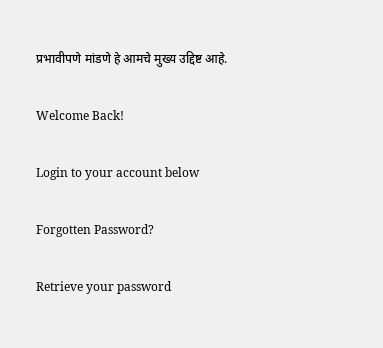प्रभावीपणे मांडणे हे आमचे मुख्य उद्दिष्ट आहे.

Welcome Back!

Login to your account below

Forgotten Password?

Retrieve your password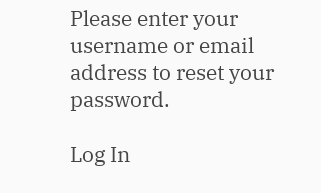Please enter your username or email address to reset your password.

Log In